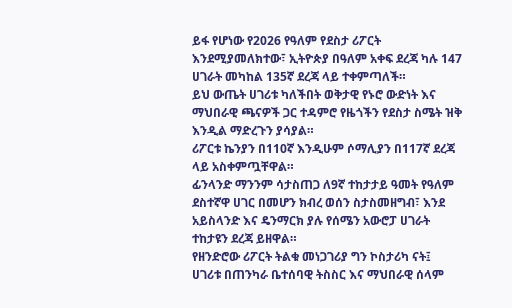ይፋ የሆነው የ2026 የዓለም የደስታ ሪፖርት እንደሚያመለክተው፣ ኢትዮጵያ በዓለም አቀፍ ደረጃ ካሉ 147 ሀገራት መካከል 135ኛ ደረጃ ላይ ተቀምጣለች።
ይህ ውጤት ሀገሪቱ ካለችበት ወቅታዊ የኑሮ ውድነት እና ማህበራዊ ጫናዎች ጋር ተዳምሮ የዜጎችን የደስታ ስሜት ዝቅ እንዲል ማድረጉን ያሳያል።
ሪፖርቱ ኬንያን በ110ኛ እንዲሁም ሶማሊያን በ117ኛ ደረጃ ላይ አስቀምጧቸዋል።
ፊንላንድ ማንንም ሳታስጠጋ ለ9ኛ ተከታታይ ዓመት የዓለም ደስተኛዋ ሀገር በመሆን ክብረ ወሰን ስታስመዘግብ፣ እንደ አይስላንድ እና ዴንማርክ ያሉ የሰሜን አውሮፓ ሀገራት ተከታዩን ደረጃ ይዘዋል።
የዘንድሮው ሪፖርት ትልቁ መነጋገሪያ ግን ኮስታሪካ ናት፤ ሀገሪቱ በጠንካራ ቤተሰባዊ ትስስር እና ማህበራዊ ሰላም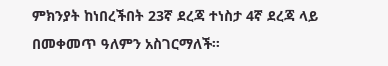ምክንያት ከነበረችበት 23ኛ ደረጃ ተነስታ 4ኛ ደረጃ ላይ በመቀመጥ ዓለምን አስገርማለች።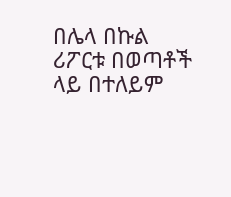በሌላ በኩል ሪፖርቱ በወጣቶች ላይ በተለይም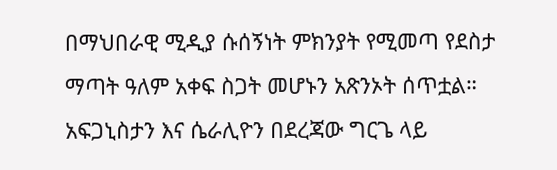በማህበራዊ ሚዲያ ሱሰኝነት ምክንያት የሚመጣ የደስታ ማጣት ዓለም አቀፍ ስጋት መሆኑን አጽንኦት ሰጥቷል። አፍጋኒስታን እና ሴራሊዮን በደረጃው ግርጌ ላይ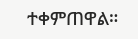ተቀምጠዋል።